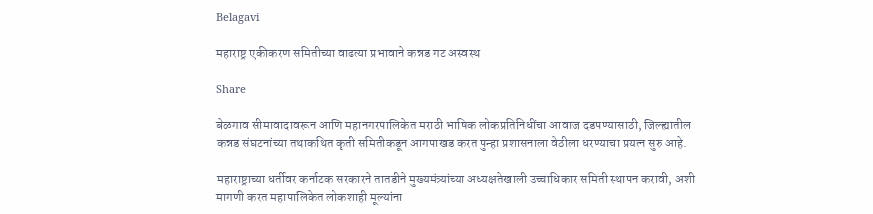Belagavi

महाराष्ट्र एकीकरण समितीच्या वाढत्या प्रभावाने कन्नड गट अस्वस्थ

Share

बेळगाव सीमावादावरून आणि महानगरपालिकेत मराठी भाषिक लोकप्रतिनिधींचा आवाज दडपण्यासाठी, जिल्ह्यातील कन्नड संघटनांच्या तथाकथित कृती समितीकडून आगपाखड करत पुन्हा प्रशासनाला वेठीला धरण्याचा प्रयत्न सुरु आहे.

महाराष्ट्राच्या धर्तीवर कर्नाटक सरकारने तातडीने मुख्यमंत्र्यांच्या अध्यक्षतेखाली उच्चाधिकार समिती स्थापन करावी, अशी मागणी करत महापालिकेत लोकशाही मूल्यांना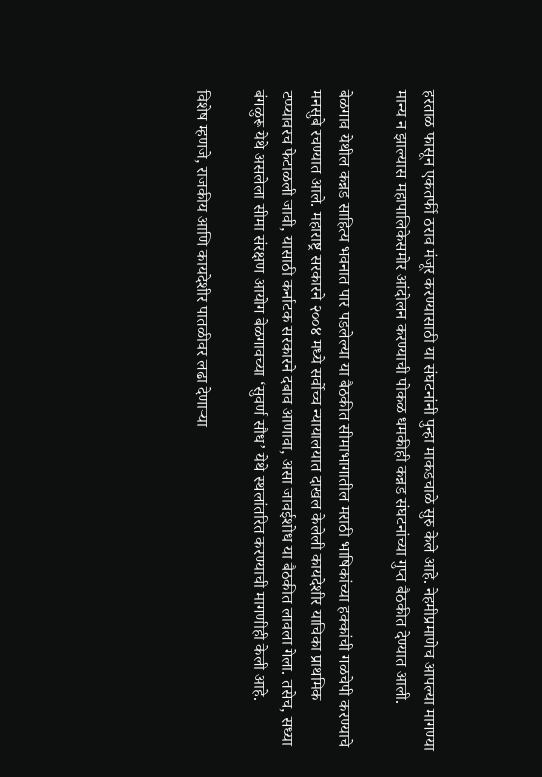हरताळ फासून एकतर्फी ठराव मंजूर करण्यासाठी या संघटनांनी पुन्हा माकडचाळे सुरु केले आहे. नेहमीप्रमाणेच आपल्या मागण्या मान्य न झाल्यास महापालिकेसमोर आंदोलन करण्याची पोकळ धमकीही कन्नड संघटनांच्या गुप्त बैठकीत देण्यात आली.

बेळगाव येथील कन्नड साहित्य भवनात पार पडलेल्या या बैठकीत सीमाभागातील मराठी भाषिकांच्या हक्कांची गळचेपी करण्याचे मनसुबे रचण्यात आले. महाराष्ट्र सरकारने २००४ मध्ये सर्वोच्च न्यायालयात दाखल केलेली कायदेशीर याचिका प्राथमिक टप्प्यावरच फेटाळली जावी, यासाठी कर्नाटक सरकारने दबाव आणावा, असा जावईशोध या बैठकीत लावला गेला. तसेच, सध्या बंगळुरू येथे असलेला सीमा संरक्षण आयोग बेळगावच्या ‘सुवर्ण सौध’ येथे स्थलांतरित करण्याची मागणीही केली आहे.

विशेष म्हणजे, राजकीय आणि कायदेशीर पातळीवर लढा देणाऱ्या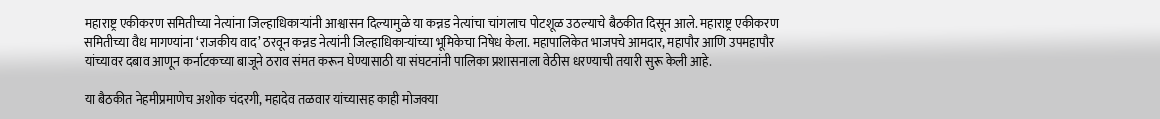महाराष्ट्र एकीकरण समितीच्या नेत्यांना जिल्हाधिकाऱ्यांनी आश्वासन दिल्यामुळे या कन्नड नेत्यांचा चांगलाच पोटशूळ उठल्याचे बैठकीत दिसून आले. महाराष्ट्र एकीकरण समितीच्या वैध मागण्यांना ‘राजकीय वाद’ ठरवून कन्नड नेत्यांनी जिल्हाधिकाऱ्यांच्या भूमिकेचा निषेध केला. महापालिकेत भाजपचे आमदार, महापौर आणि उपमहापौर यांच्यावर दबाव आणून कर्नाटकच्या बाजूने ठराव संमत करून घेण्यासाठी या संघटनांनी पालिका प्रशासनाला वेठीस धरण्याची तयारी सुरू केली आहे.

या बैठकीत नेहमीप्रमाणेच अशोक चंदरगी, महादेव तळवार यांच्यासह काही मोजक्या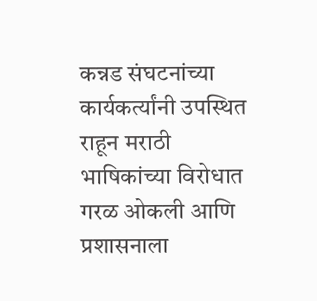कन्नड संघटनांच्या कार्यकर्त्यांनी उपस्थित राहून मराठी भाषिकांच्या विरोधात गरळ ओकली आणि प्रशासनाला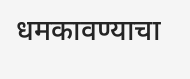धमकावण्याचा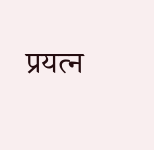प्रयत्न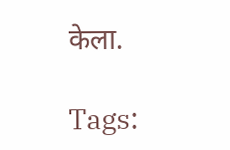केला.

Tags: